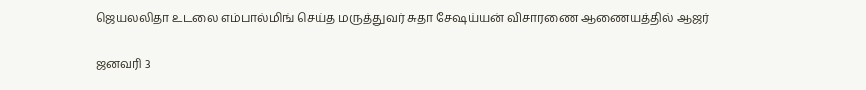ஜெயலலிதா உடலை எம்பால்மிங் செய்த மருத்துவர் சுதா சேஷய்யன் விசாரணை ஆணையத்தில் ஆஜர்

ஜனவரி 3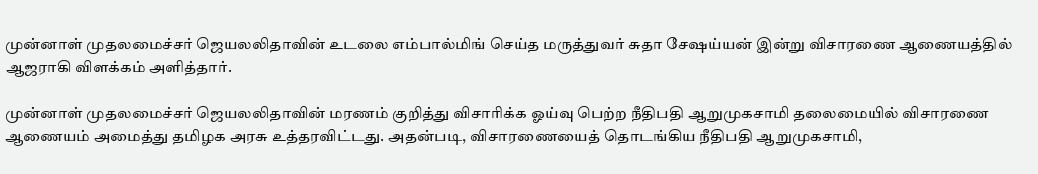முன்னாள் முதலமைச்சர் ஜெயலலிதாவின் உடலை எம்பால்மிங் செய்த மருத்துவர் சுதா சேஷய்யன் இன்று விசாரணை ஆணையத்தில் ஆஜராகி விளக்கம் அளித்தார்.

முன்னாள் முதலமைச்சர் ஜெயலலிதாவின் மரணம் குறித்து விசாரிக்க ஓய்வு பெற்ற நீதிபதி ஆறுமுகசாமி தலைமையில் விசாரணை ஆணையம் அமைத்து தமிழக அரசு உத்தரவிட்டது. அதன்படி, விசாரணையைத் தொடங்கிய நீதிபதி ஆறுமுகசாமி,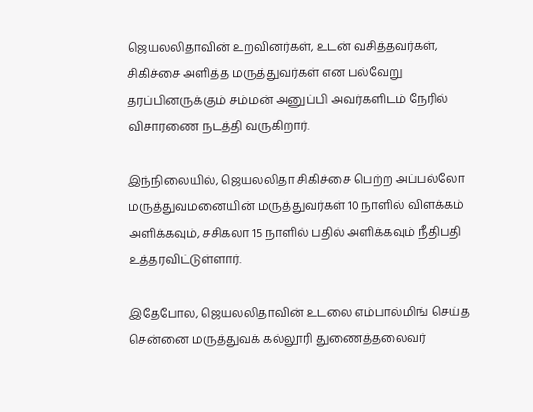ஜெயலலிதாவின் உறவினர்கள், உடன் வசித்தவர்கள், சிகிச்சை அளித்த மருத்துவர்கள் என பல்வேறு தரப்பினருக்கும் சம்மன் அனுப்பி அவர்களிடம் நேரில் விசாரணை நடத்தி வருகிறார்.

இந்நிலையில், ஜெயலலிதா சிகிச்சை பெற்ற அப்பல்லோ மருத்துவமனையின் மருத்துவர்கள் 10 நாளில் விளக்கம் அளிக்கவும், சசிகலா 15 நாளில் பதில் அளிக்கவும் நீதிபதி உத்தரவிட்டுள்ளார்.

இதேபோல, ஜெயலலிதாவின் உடலை எம்பால்மிங் செய்த சென்னை மருத்துவக் கல்லூரி துணைத்தலைவர்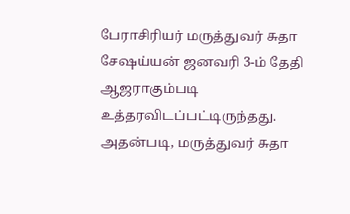பேராசிரியர் மருத்துவர் சுதா சேஷய்யன் ஜனவரி 3-ம் தேதி ஆஜராகும்படி உத்தரவிடப்பட்டிருந்தது. அதன்படி, மருத்துவர் சுதா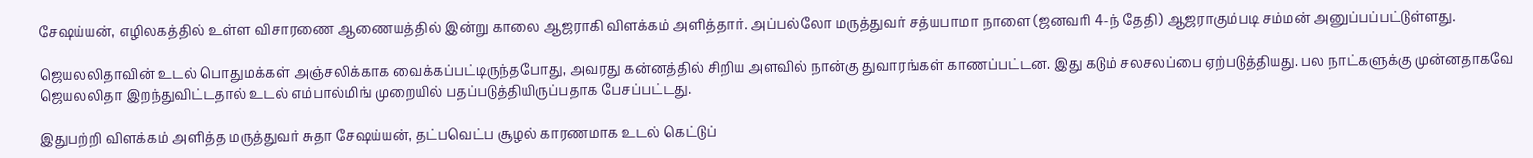சேஷய்யன், எழிலகத்தில் உள்ள விசாரணை ஆணையத்தில் இன்று காலை ஆஜராகி விளக்கம் அளித்தார். அப்பல்லோ மருத்துவர் சத்யபாமா நாளை (ஜனவரி 4-ந் தேதி) ஆஜராகும்படி சம்மன் அனுப்பப்பட்டுள்ளது.

ஜெயலலிதாவின் உடல் பொதுமக்கள் அஞ்சலிக்காக வைக்கப்பட்டிருந்தபோது, அவரது கன்னத்தில் சிறிய அளவில் நான்கு துவாரங்கள் காணப்பட்டன. இது கடும் சலசலப்பை ஏற்படுத்தியது. பல நாட்களுக்கு முன்னதாகவே ஜெயலலிதா இறந்துவிட்டதால் உடல் எம்பால்மிங் முறையில் பதப்படுத்தியிருப்பதாக பேசப்பட்டது.

இதுபற்றி விளக்கம் அளித்த மருத்துவர் சுதா சேஷய்யன், தட்பவெட்ப சூழல் காரணமாக உடல் கெட்டுப்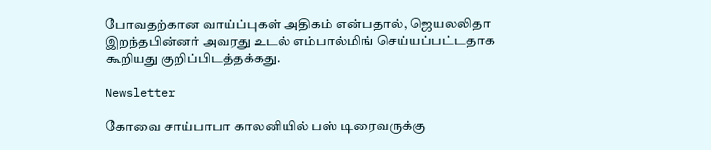போவதற்கான வாய்ப்புகள் அதிகம் என்பதால், ஜெயலலிதா இறந்தபின்னர் அவரது உடல் எம்பால்மிங் செய்யப்பட்டதாக கூறியது குறிப்பிடத்தக்கது.

Newsletter

கோவை சாய்பாபா காலனியில் பஸ் டிரைவருக்கு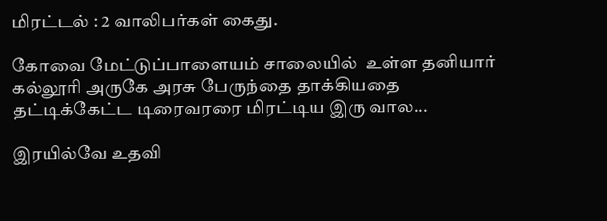மிரட்டல் : 2 வாலிபர்கள் கைது.

கோவை மேட்டுப்பாளையம் சாலையில்  உள்ள தனியார் கல்லூரி அருகே அரசு பேருந்தை தாக்கியதை தட்டிக்கேட்ட டிரைவரரை மிரட்டிய இரு வால...

இரயில்வே உதவி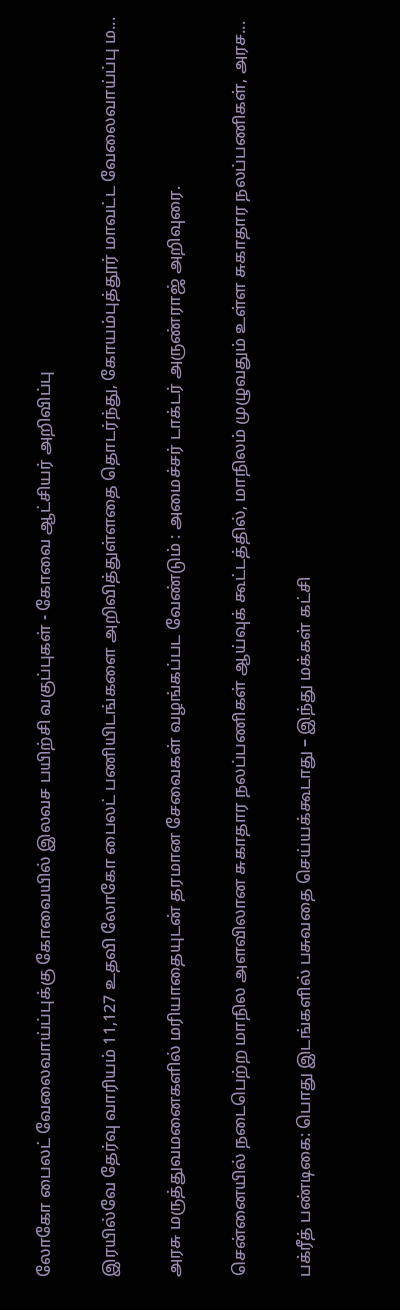லோகோ பைலட் வேலைவாய்ப்புக்கு கோவையில் இலவச பயிற்சி வகுப்புகள் - கோவை ஆட்சியர் அறிவிப்பு

இரயில்வே தேர்வு வாரியம் 11,127 உதவி லோகோ பைலட் பணியிடங்களை அறிவித்துள்ளதை தொடர்ந்து, கோயம்புத்தூர் மாவட்ட வேலைவாய்ப்பு ம...

அரசு மருத்துவமனைகளில் மரியாதையுடன் தரமான சேவைகள் வழங்கப்பட வேண்டும் : அமைச்சர் டாக்டர் அருண்ராஜ் அறிவுரை.

சென்னையில் நடைபெற்ற மாநில அளவிலான சுகாதார நலப்பணிகள் ஆய்வுக் கூட்டத்தில், மாநிலம் முழுவதும் உள்ள சுகாதார நலப்பணிகள், அரச...

பக்ரீத் பண்டிகை: பொது இடங்களில் பசுவதை செய்யக்கூடாது – இந்து மக்கள் கட்சி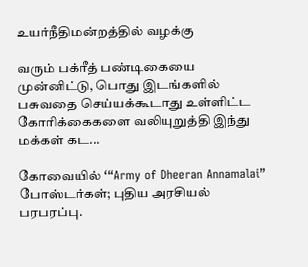உயர்நீதிமன்றத்தில் வழக்கு

வரும் பக்ரீத் பண்டிகையை முன்னிட்டு, பொது இடங்களில் பசுவதை செய்யக்கூடாது உள்ளிட்ட கோரிக்கைகளை வலியுறுத்தி இந்து மக்கள் கட...

கோவையில் ‘“Army of Dheeran Annamalai” போஸ்டர்கள்; புதிய அரசியல் பரபரப்பு.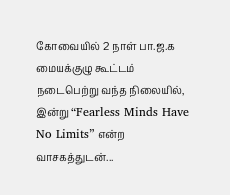கோவையில் 2 நாள் பா.ஜ.க மையக்குழு கூட்டம் நடைபெற்று வந்த நிலையில், இன்று “Fearless Minds Have No Limits” என்ற வாசகத்துடன்...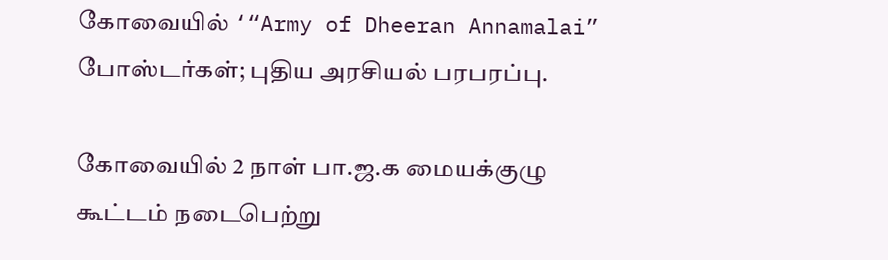கோவையில் ‘“Army of Dheeran Annamalai” போஸ்டர்கள்; புதிய அரசியல் பரபரப்பு.

கோவையில் 2 நாள் பா.ஜ.க மையக்குழு கூட்டம் நடைபெற்று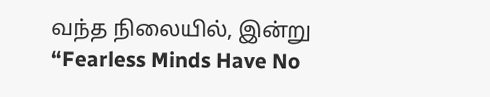வந்த நிலையில், இன்று “Fearless Minds Have No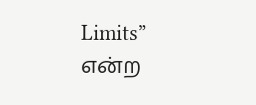Limits” என்ற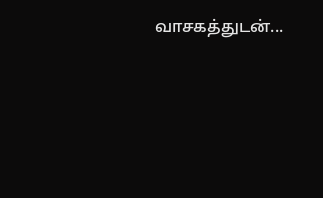வாசகத்துடன்...